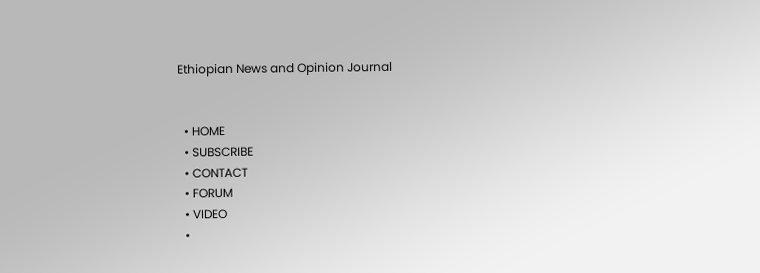Ethiopian News and Opinion Journal


  • HOME
  • SUBSCRIBE
  • CONTACT
  • FORUM
  • VIDEO
  •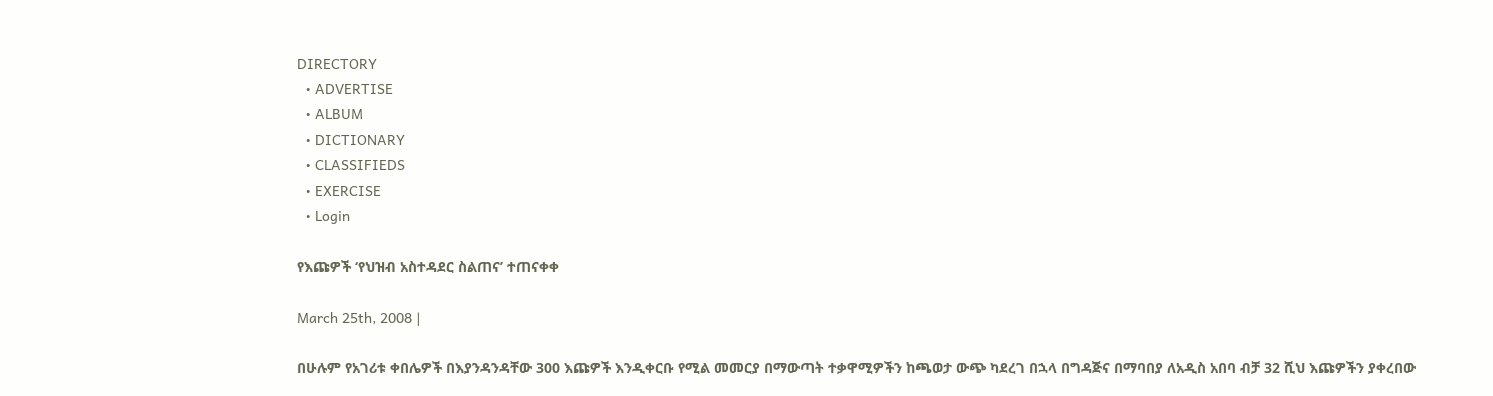DIRECTORY
  • ADVERTISE
  • ALBUM
  • DICTIONARY
  • CLASSIFIEDS
  • EXERCISE
  • Login

የእጩዎች ‘የህዝብ አስተዳደር ስልጠና’ ተጠናቀቀ

March 25th, 2008 |

በሁሉም የአገሪቱ ቀበሌዎች በእያንዳንዳቸው 300 እጩዎች እንዲቀርቡ የሚል መመርያ በማውጣት ተቃዋሚዎችን ከጫወታ ውጭ ካደረገ በኋላ በግዳጅና በማባበያ ለአዲስ አበባ ብቻ 32 ሺህ እጩዎችን ያቀረበው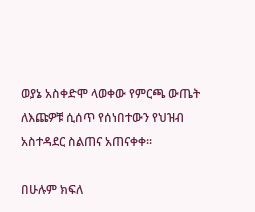ወያኔ አስቀድሞ ላወቀው የምርጫ ውጤት ለእጩዎቹ ሲሰጥ የሰነበተውን የህዝብ አስተዳደር ስልጠና አጠናቀቀ፡፡

በሁሉም ክፍለ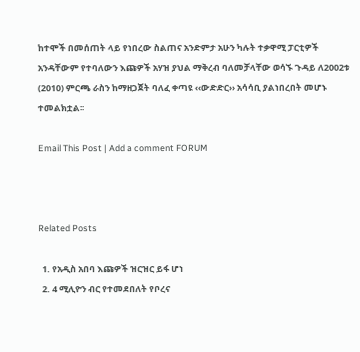ከተሞች በመሰጠት ላይ የነበረው ስልጠና አንድምታ አሁን ካሉት ተቃዋሚ ፓርቲዎች አንዳቸውም የተባለውን እጩዎች አሃዝ ያህል ማቅረብ ባለመቻላቸው ወሳኙ ጉዳይ ለ2002ቱ (2010) ምርጫ ራስን ከማዘጋጀት ባለፈ ቀጣዩ ‹‹ውድድር›› አሳሳቢ ያልነበረበት መሆኑ ተመልክቷል፡፡

Email This Post | Add a comment FORUM



Related Posts

  1. የአዲስ አበባ እጩዎች ዝርዝር ይፋ ሆነ
  2. 4 ሚሊዮን ብር የተመደበለት የቦረና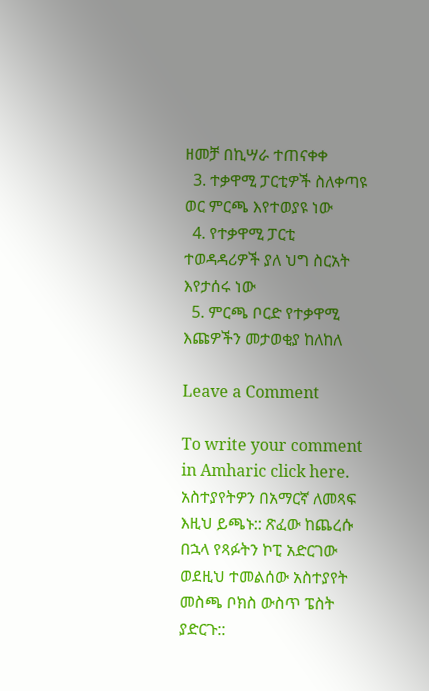ዘመቻ በኪሣራ ተጠናቀቀ
  3. ተቃዋሚ ፓርቲዎች ስለቀጣዩ ወር ምርጫ እየተወያዩ ነው
  4. የተቃዋሚ ፓርቲ ተወዳዳሪዎች ያለ ህግ ስርአት እየታሰሩ ነው
  5. ምርጫ ቦርድ የተቃዋሚ እጩዎችን መታወቂያ ከለከለ

Leave a Comment

To write your comment in Amharic click here. አስተያየትዎን በአማርኛ ለመጻፍ እዚህ ይጫኑ:: ጽፈው ከጨረሱ በኋላ የጻፉትን ኮፒ አድርገው ወደዚህ ተመልሰው አስተያየት መስጫ ቦክስ ውስጥ ፔስት ያድርጉ::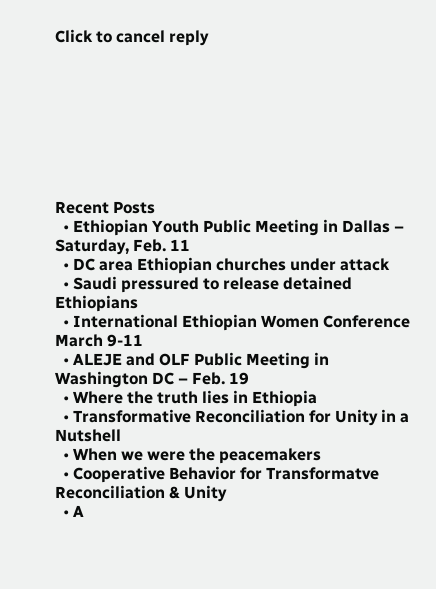Click to cancel reply








Recent Posts
  • Ethiopian Youth Public Meeting in Dallas – Saturday, Feb. 11
  • DC area Ethiopian churches under attack
  • Saudi pressured to release detained Ethiopians
  • International Ethiopian Women Conference March 9-11
  • ALEJE and OLF Public Meeting in Washington DC – Feb. 19
  • Where the truth lies in Ethiopia
  • Transformative Reconciliation for Unity in a Nutshell
  • When we were the peacemakers
  • Cooperative Behavior for Transformatve Reconciliation & Unity
  • A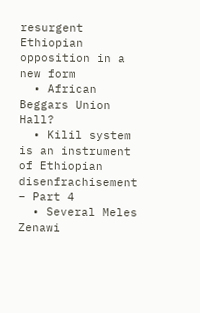resurgent Ethiopian opposition in a new form
  • African Beggars Union Hall?
  • Kilil system is an instrument of Ethiopian disenfrachisement – Part 4
  • Several Meles Zenawi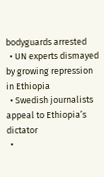bodyguards arrested
  • UN experts dismayed by growing repression in Ethiopia
  • Swedish journalists appeal to Ethiopia’s dictator
  •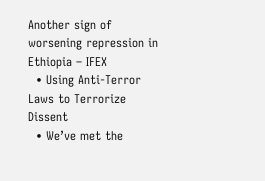Another sign of worsening repression in Ethiopia – IFEX
  • Using Anti-Terror Laws to Terrorize Dissent
  • We’ve met the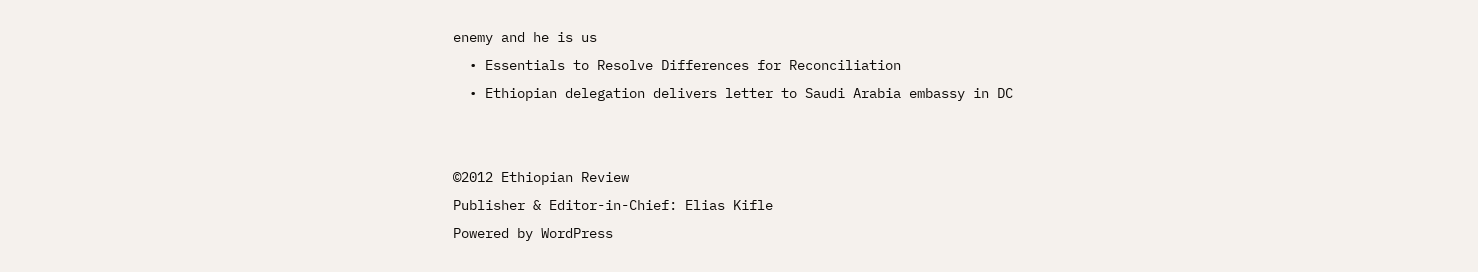enemy and he is us
  • Essentials to Resolve Differences for Reconciliation
  • Ethiopian delegation delivers letter to Saudi Arabia embassy in DC


©2012 Ethiopian Review
Publisher & Editor-in-Chief: Elias Kifle
Powered by WordPress